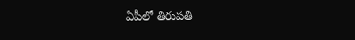ఏపీలో తిరుపతి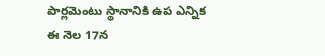పార్లమెంటు స్థానానికి ఉప ఎన్నిక ఈ నెల 17న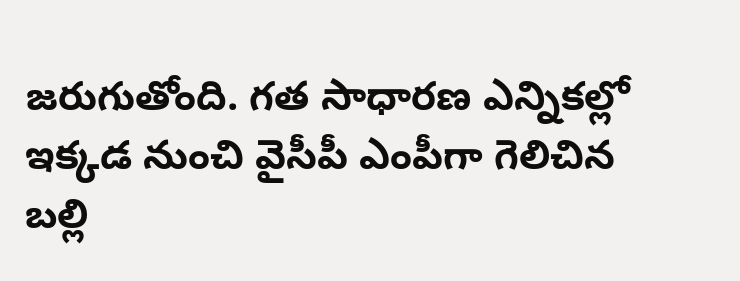జరుగుతోంది. గత సాధారణ ఎన్నికల్లో ఇక్కడ నుంచి వైసీపీ ఎంపీగా గెలిచిన బల్లి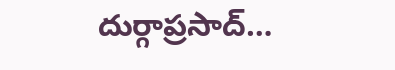దుర్గాప్రసాద్…